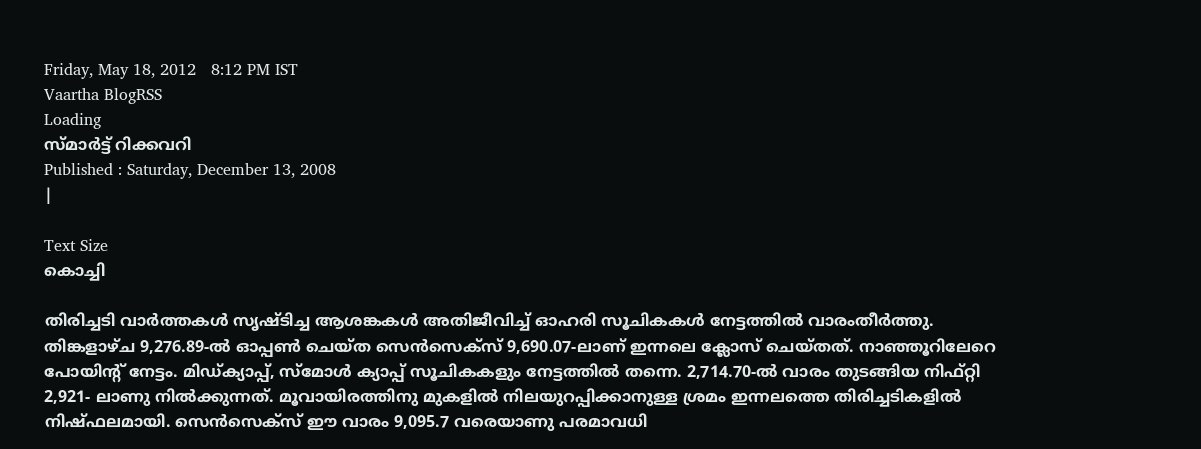Friday, May 18, 2012   8:12 PM IST
Vaartha BlogRSS
Loading
സ്മാര്‍ട്ട്‌ റിക്കവറി
Published : Saturday, December 13, 2008
|

Text Size
കൊച്ചി

തിരിച്ചടി വാര്‍ത്തകള്‍ സൃഷ്ടിച്ച ആശങ്കകള്‍ അതിജീവിച്ച്‌ ഓഹരി സൂചികകള്‍ നേട്ടത്തില്‍ വാരംതീര്‍ത്തു. തിങ്കളാഴ്ച 9,276.89-ല്‍ ഓപ്പണ്‍ ചെയ്ത സെന്‍സെക്സ്‌ 9,690.07-ലാണ്‌ ഇന്നലെ ക്ലോസ്‌ ചെയ്തത്‌. നാഞ്ഞൂറിലേറെ പോയിന്റ്‌ നേട്ടം. മിഡ്ക്യാപ്പ്‌, സ്മോള്‍ ക്യാപ്പ്‌ സൂചികകളും നേട്ടത്തില്‍ തന്നെ. 2,714.70-ല്‍ വാരം തുടങ്ങിയ നിഫ്റ്റി 2,921- ലാണു നില്‍ക്കുന്നത്‌. മൂവായിരത്തിനു മുകളില്‍ നിലയുറപ്പിക്കാനുള്ള ശ്രമം ഇന്നലത്തെ തിരിച്ചടികളില്‍ നിഷ്ഫലമായി. സെന്‍സെക്സ്‌ ഈ വാരം 9,095.7 വരെയാണു പരമാവധി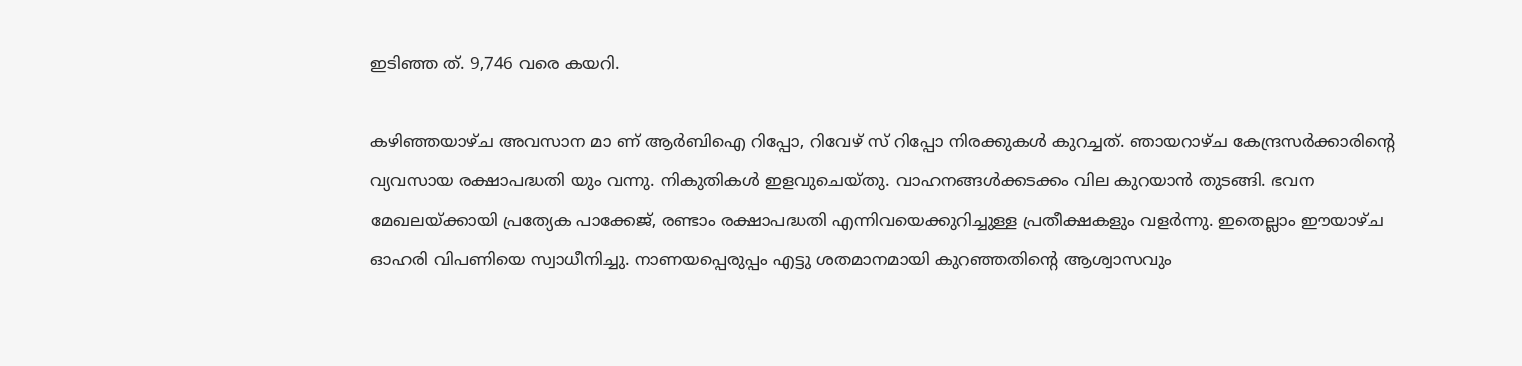ഇടിഞ്ഞ ത്‌. 9,746 വരെ കയറി.

കഴിഞ്ഞയാഴ്ച അവസാന മാ ണ്‌ ആര്‍ബിഐ റിപ്പോ, റിവേഴ്‌ സ്‌ റിപ്പോ നിരക്കുകള്‍ കുറച്ചത്‌. ഞായറാഴ്ച കേന്ദ്രസര്‍ക്കാരിന്റെ വ്യവസായ രക്ഷാപദ്ധതി യും വന്നു. നികുതികള്‍ ഇളവുചെയ്തു. വാഹനങ്ങള്‍ക്കടക്കം വില കുറയാന്‍ തുടങ്ങി. ഭവന മേഖലയ്ക്കായി പ്രത്യേക പാക്കേജ്‌, രണ്ടാം രക്ഷാപദ്ധതി എന്നിവയെക്കുറിച്ചുള്ള പ്രതീക്ഷകളും വളര്‍ന്നു. ഇതെല്ലാം ഈയാഴ്ച ഓഹരി വിപണിയെ സ്വാധീനിച്ചു. നാണയപ്പെരുപ്പം എട്ടു ശതമാനമായി കുറഞ്ഞതിന്റെ ആശ്വാസവും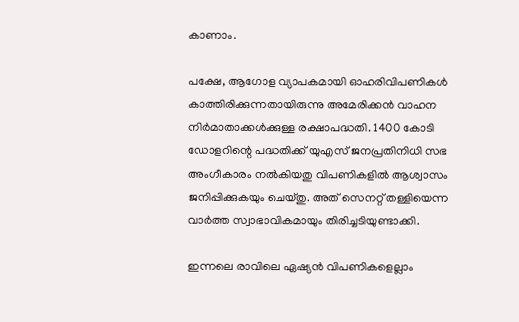കാണാം.

പക്ഷേ, ആഗോള വ്യാപകമായി ഓഹരിവിപണികള്‍ കാത്തിരിക്കുന്നതായിരുന്നു അമേരിക്കന്‍ വാഹന നിര്‍മാതാക്കള്‍ക്കുള്ള രക്ഷാപദ്ധതി. 1400 കോടി ഡോളറിന്റെ പദ്ധതിക്ക്‌ യുഎസ്‌ ജനപ്രതിനിധി സഭ അംഗീകാരം നല്‍കിയതു വിപണികളില്‍ ആശ്വാസം ജനിപ്പിക്കുകയും ചെയ്തു. അത്‌ സെനറ്റ്‌ തള്ളിയെന്ന വാര്‍ത്ത സ്വാഭാവികമായും തിരിച്ചടിയുണ്ടാക്കി.

ഇന്നലെ രാവിലെ ഏഷ്യന്‍ വിപണികളെല്ലാം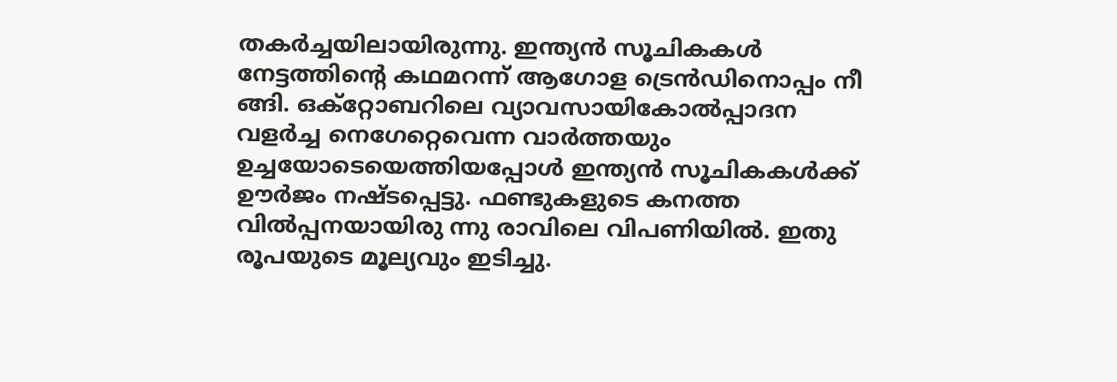തകര്‍ച്ചയിലായിരുന്നു. ഇന്ത്യന്‍ സൂചികകള്‍ നേട്ടത്തിന്റെ കഥമറന്ന്‌ ആഗോള ട്രെന്‍ഡിനൊപ്പം നീ ങ്ങി. ഒക്റ്റോബറിലെ വ്യാവസായികോല്‍പ്പാദന വളര്‍ച്ച നെഗേറ്റെവെന്ന വാര്‍ത്തയും ഉച്ചയോടെയെത്തിയപ്പോള്‍ ഇന്ത്യന്‍ സൂചികകള്‍ക്ക്‌ ഊര്‍ജം നഷ്ടപ്പെട്ടു. ഫണ്ടുകളുടെ കനത്ത വില്‍പ്പനയായിരു ന്നു രാവിലെ വിപണിയില്‍. ഇതു രൂപയുടെ മൂല്യവും ഇടിച്ചു.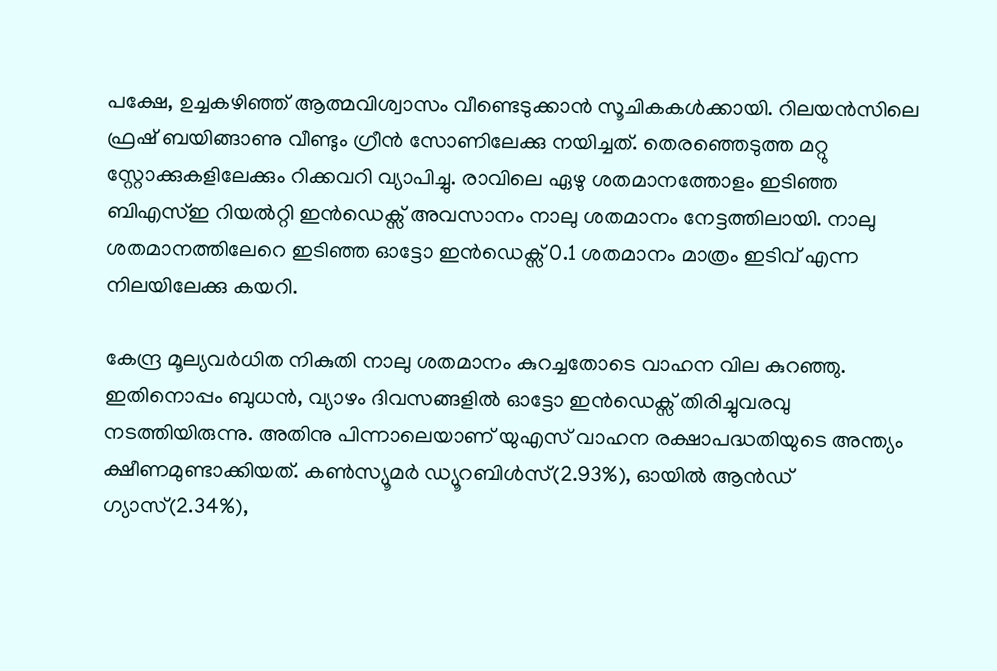പക്ഷേ, ഉച്ചകഴിഞ്ഞ്‌ ആത്മവിശ്വാസം വീണ്ടെടുക്കാന്‍ സൂചികകള്‍ക്കായി. റിലയന്‍സിലെ ഫ്രഷ്‌ ബയിങ്ങാണു വീണ്ടും ഗ്രീന്‍ സോണിലേക്കു നയിച്ചത്‌. തെരഞ്ഞെടുത്ത മറ്റു സ്റ്റോക്കുകളിലേക്കും റിക്കവറി വ്യാപിച്ചു. രാവിലെ ഏഴു ശതമാനത്തോളം ഇടിഞ്ഞ ബിഎസ്‌ഇ റിയല്‍റ്റി ഇന്‍ഡെക്സ്‌ അവസാനം നാലു ശതമാനം നേട്ടത്തിലായി. നാലു ശതമാനത്തിലേറെ ഇടിഞ്ഞ ഓട്ടോ ഇന്‍ഡെക്സ്‌ 0.1 ശതമാനം മാത്രം ഇടിവ്‌ എന്ന നിലയിലേക്കു കയറി.

കേന്ദ്ര മൂല്യവര്‍ധിത നികുതി നാലു ശതമാനം കുറച്ചതോടെ വാഹന വില കുറഞ്ഞു. ഇതിനൊപ്പം ബുധന്‍, വ്യാഴം ദിവസങ്ങളില്‍ ഓട്ടോ ഇന്‍ഡെക്സ്‌ തിരിച്ചുവരവു നടത്തിയിരുന്നു. അതിനു പിന്നാലെയാണ്‌ യുഎസ്‌ വാഹന രക്ഷാപദ്ധതിയുടെ അന്ത്യം ക്ഷീണമുണ്ടാക്കിയത്‌. കണ്‍സ്യൂമര്‍ ഡ്യൂറബിള്‍സ്‌(2.93%), ഓയില്‍ ആന്‍ഡ്‌ ഗ്യാസ്‌(2.34%),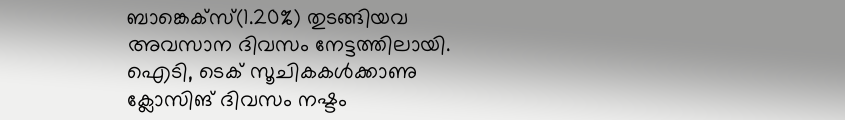ബാങ്കെക്സ്‌(1.20%) തുടങ്ങിയവ അവസാന ദിവസം നേട്ടത്തിലായി. ഐടി, ടെക്‌ സൂചികകള്‍ക്കാണു ക്ലോസിങ്‌ ദിവസം നഷ്ടം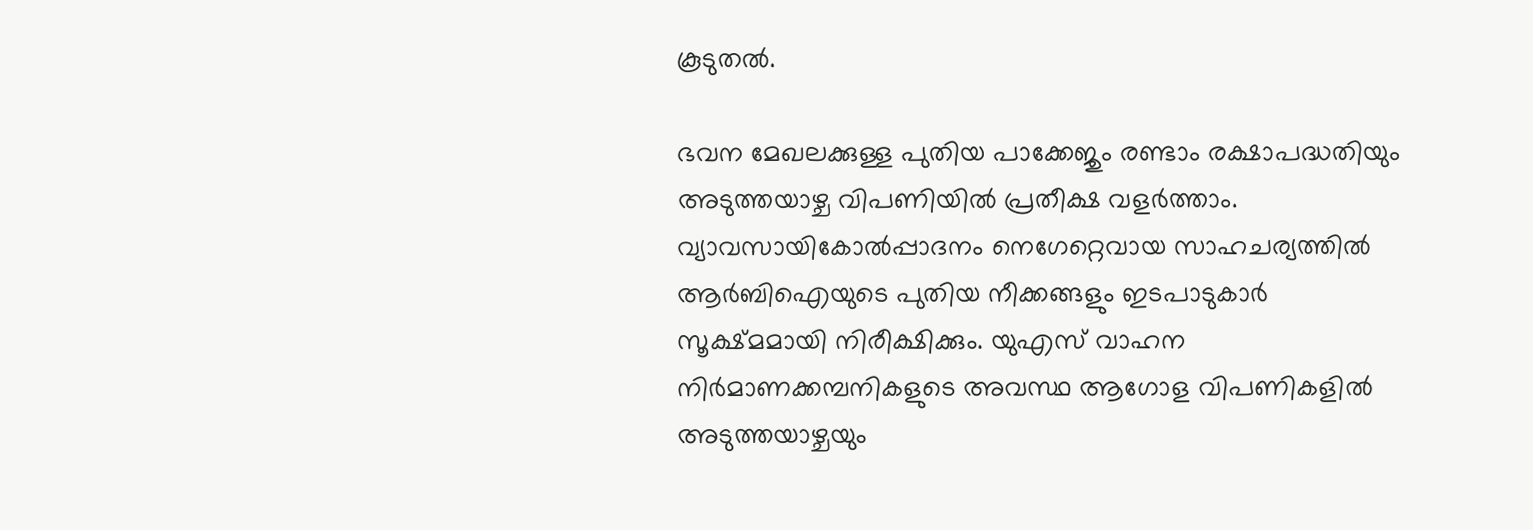കൂടുതല്‍.

ഭവന മേഖലക്കുള്ള പുതിയ പാക്കേജും രണ്ടാം രക്ഷാപദ്ധതിയും അടുത്തയാഴ്ച വിപണിയില്‍ പ്രതീക്ഷ വളര്‍ത്താം. വ്യാവസായികോല്‍പ്പാദനം നെഗേറ്റെവായ സാഹചര്യത്തില്‍ ആര്‍ബിഐയുടെ പുതിയ നീക്കങ്ങളും ഇടപാടുകാര്‍ സൂക്ഷ്മമായി നിരീക്ഷിക്കും. യുഎസ്‌ വാഹന നിര്‍മാണക്കമ്പനികളുടെ അവസ്ഥ ആഗോള വിപണികളില്‍ അടുത്തയാഴ്ചയും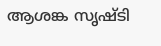ആശങ്ക സൃഷ്ടി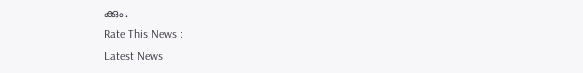ക്കും.
Rate This News :
Latest News